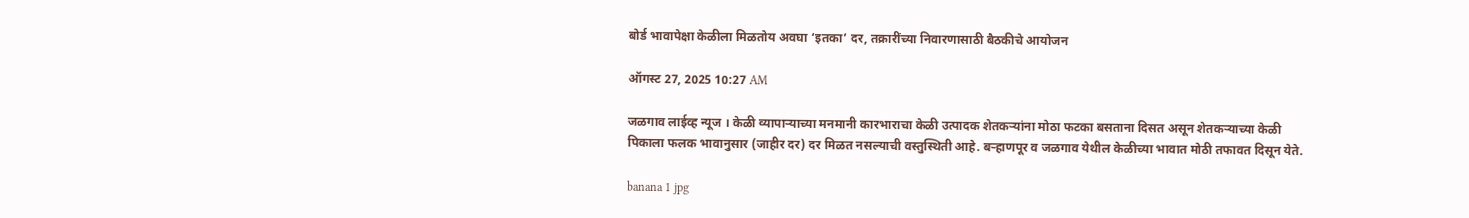बोर्ड भावापेक्षा केळीला मिळतोय अवघा ‘इतका’ दर, तक्रारींच्या निवारणासाठी बैठकीचे आयोजन

ऑगस्ट 27, 2025 10:27 AM

जळगाव लाईव्ह न्यूज । केळी व्यापाऱ्याच्या मनमानी कारभाराचा केळी उत्पादक शेतकऱ्यांना मोठा फटका बसताना दिसत असून शेतकऱ्याच्या केळी पिकाला फलक भावानुसार (जाहीर दर) दर मिळत नसल्याची वस्तुस्थिती आहे. बऱ्हाणपूर व जळगाव येथील केळीच्या भावात मोठी तफावत दिसून येते.

banana 1 jpg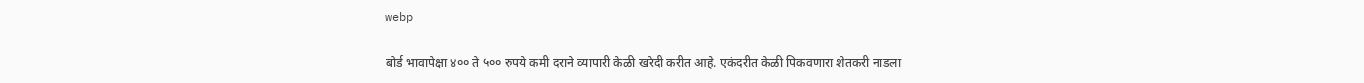webp

बोर्ड भावापेक्षा ४०० ते ५०० रुपये कमी दराने व्यापारी केळी खरेदी करीत आहे. एकंदरीत केळी पिकवणारा शेतकरी नाडला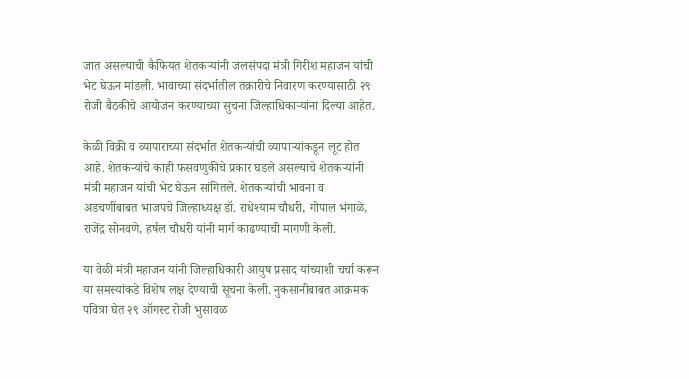जात असल्याची कैफियत शेतकऱ्यांनी जलसंपदा मंत्री गिरीश महाजन यांची भेट घेऊन मांडली. भावाच्या संदर्भातील तक्रारीचे निवारण करण्यासाठी २९ रोजी बैठकीचे आयोजन करण्याच्या सुचना जिल्हाधिकाऱ्यांना दिल्या आहेत.

केळी विक्री व व्यापाराच्या संदर्भात शेतकऱ्यांची व्यापाऱ्यांकडून लूट होत आहे. शेतकऱ्यांचे काही फसवणुकीचे प्रकार घडले असल्याचे शेतकऱ्यांनी मंत्री महाजन यांची भेट घेऊन सांगितले. शेतकऱ्यांची भावना व अडचणींबाबत भाजपचे जिल्हाध्यक्ष डॉ. राधेश्याम चौधरी, गोपाल भंगाळे, राजेंद्र सोनवणे, हर्षल चौधरी यांनी मार्ग काढण्याची मागणी केली.

या वेळी मंत्री महाजन यांनी जिल्हाधिकारी आयुष प्रसाद यांच्याशी चर्चा करून या समस्यांकडे विशेष लक्ष देण्याची सूचना केली. नुकसानीबाबत आक्रमक पवित्रा घेत २९ ऑगस्ट रोजी भुसावळ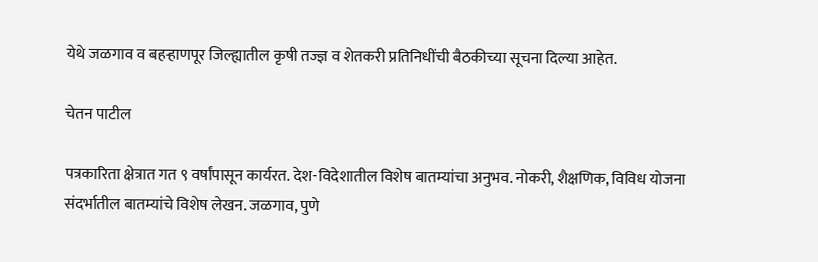येथे जळगाव व बहऱ्हाणपूर जिल्ह्यातील कृषी तज्ज्ञ व शेतकरी प्रतिनिधींची बैठकीच्या सूचना दिल्या आहेत.

चेतन पाटील

पत्रकारिता क्षेत्रात गत ९ वर्षांपासून कार्यरत. देश-विदेशातील विशेष बातम्यांचा अनुभव. नोकरी, शैक्षणिक, विविध योजना संदर्भातील बातम्यांचे विशेष लेखन. जळगाव, पुणे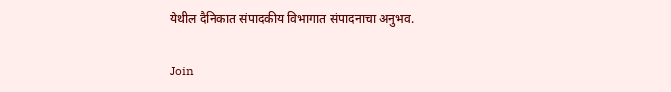येथील दैनिकात संपादकीय विभागात संपादनाचा अनुभव.

Join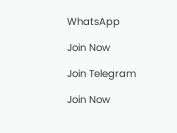WhatsApp

Join Now

Join Telegram

Join Now